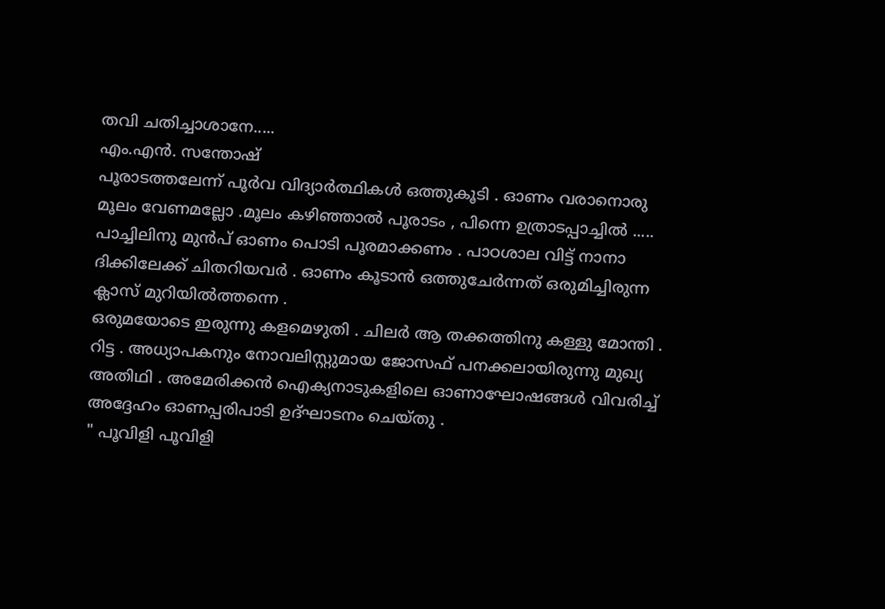തവി ചതിച്ചാശാനേ.....
എം.എൻ. സന്തോഷ്
പൂരാടത്തലേന്ന് പൂർവ വിദ്യാർത്ഥികൾ ഒത്തുകൂടി . ഓണം വരാനൊരു മൂലം വേണമല്ലോ .മൂലം കഴിഞ്ഞാൽ പൂരാടം , പിന്നെ ഉത്രാടപ്പാച്ചിൽ .....
പാച്ചിലിനു മുൻപ് ഓണം പൊടി പൂരമാക്കണം . പാഠശാല വിട്ട് നാനാ ദിക്കിലേക്ക് ചിതറിയവർ . ഓണം കൂടാൻ ഒത്തുചേർന്നത് ഒരുമിച്ചിരുന്ന ക്ലാസ് മുറിയിൽത്തന്നെ .
ഒരുമയോടെ ഇരുന്നു കളമെഴുതി . ചിലർ ആ തക്കത്തിനു കള്ളു മോന്തി .
റിട്ട . അധ്യാപകനും നോവലിസ്റ്റുമായ ജോസഫ് പനക്കലായിരുന്നു മുഖ്യ അതിഥി . അമേരിക്കൻ ഐക്യനാടുകളിലെ ഓണാഘോഷങ്ങൾ വിവരിച്ച് അദ്ദേഹം ഓണപ്പരിപാടി ഉദ്ഘാടനം ചെയ്തു .
" പൂവിളി പൂവിളി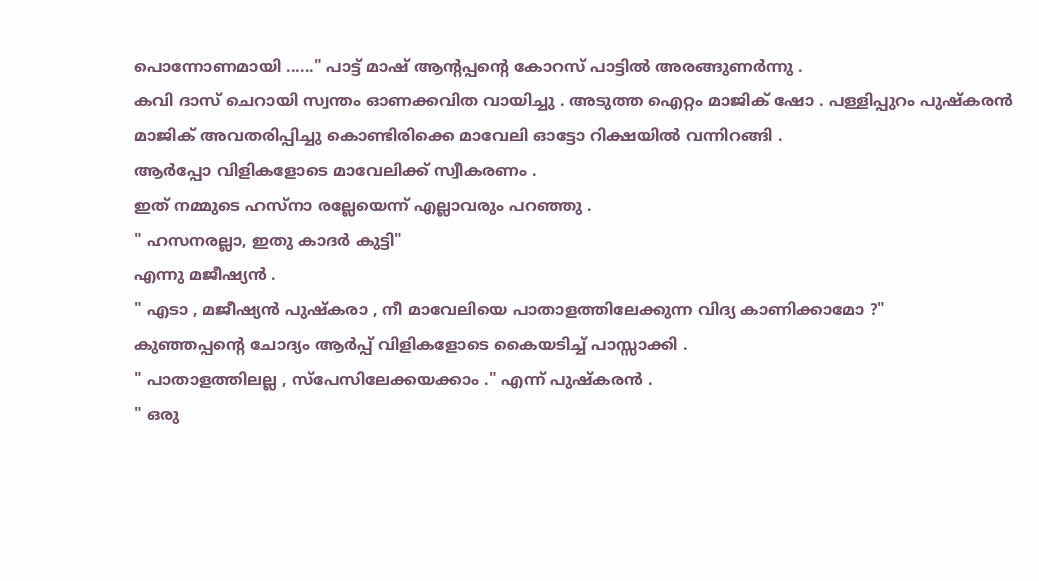പൊന്നോണമായി ......" പാട്ട് മാഷ് ആൻ്റപ്പൻ്റെ കോറസ് പാട്ടിൽ അരങ്ങുണർന്നു .
കവി ദാസ് ചെറായി സ്വന്തം ഓണക്കവിത വായിച്ചു . അടുത്ത ഐറ്റം മാജിക് ഷോ . പള്ളിപ്പുറം പുഷ്കരൻ മാജിക് അവതരിപ്പിച്ചു കൊണ്ടിരിക്കെ മാവേലി ഓട്ടോ റിക്ഷയിൽ വന്നിറങ്ങി .
ആർപ്പോ വിളികളോടെ മാവേലിക്ക് സ്വീകരണം .
ഇത് നമ്മുടെ ഹസ്നാ രല്ലേയെന്ന് എല്ലാവരും പറഞ്ഞു .
" ഹസനരല്ലാ, ഇതു കാദർ കുട്ടി"
എന്നു മജീഷ്യൻ .
" എടാ , മജീഷ്യൻ പുഷ്കരാ , നീ മാവേലിയെ പാതാളത്തിലേക്കുന്ന വിദ്യ കാണിക്കാമോ ?"
കുഞ്ഞപ്പൻ്റെ ചോദ്യം ആർപ്പ് വിളികളോടെ കൈയടിച്ച് പാസ്സാക്കി .
" പാതാളത്തിലല്ല , സ്പേസിലേക്കയക്കാം ." എന്ന് പുഷ്കരൻ .
" ഒരു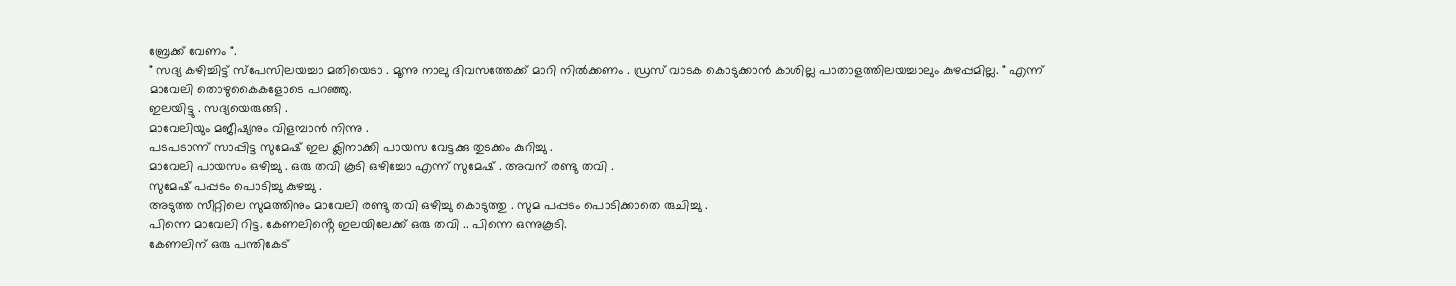ബ്രേക്ക് വേണം ".
" സദ്യ കഴിച്ചിട്ട് സ്പേസിലയച്ചാ മതിയെടാ . മൂന്നു നാലു ദിവസത്തേക്ക് മാറി നിൽക്കണം . ഡ്രസ് വാടക കൊടുക്കാൻ കാശില്ല പാതാളത്തിലയച്ചാലും കുഴപ്പമില്ല. " എന്ന് മാവേലി തൊഴുകൈകളോടെ പറഞ്ഞു.
ഇലയിട്ടു . സദ്യയെരുങ്ങി .
മാവേലിയും മജീഷ്യനും വിളമ്പാൻ നിന്നു .
പടപടാന്ന് സാപ്പിട്ട സുമേഷ് ഇല ക്ലിനാക്കി പായസ വേട്ടക്കു തുടക്കം കുറിച്ചു .
മാവേലി പായസം ഒഴിച്ചു . ഒരു തവി കൂടി ഒഴിച്ചോ എന്ന് സുമേഷ് . അവന് രണ്ടു തവി .
സുമേഷ് പപ്പടം പൊടിച്ചു കുഴച്ചു .
അടുത്ത സീറ്റിലെ സുമത്തിനും മാവേലി രണ്ടു തവി ഒഴിച്ചു കൊടുത്തു . സുമ പപ്പടം പൊടിക്കാതെ രുചിച്ചു .
പിന്നെ മാവേലി റിട്ട. കേണലിൻ്റെ ഇലയിലേക്ക് ഒരു തവി .. പിന്നെ ഒന്നുകൂടി.
കേണലിന് ഒരു പന്തികേട്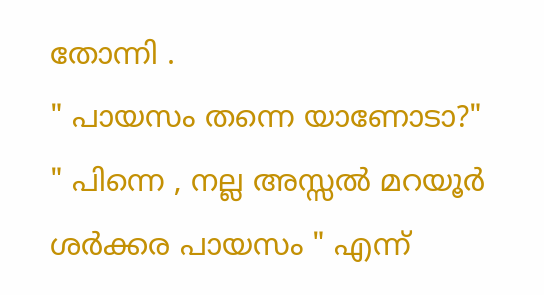തോന്നി .
" പായസം തന്നെ യാണോടാ?"
" പിന്നെ , നല്ല അസ്സൽ മറയൂർ ശർക്കര പായസം " എന്ന്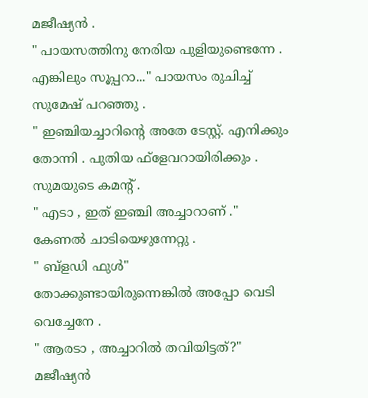മജീഷ്യൻ .
" പായസത്തിനു നേരിയ പുളിയുണ്ടെന്നേ . എങ്കിലും സൂപ്പറാ..." പായസം രുചിച്ച് സുമേഷ് പറഞ്ഞു .
" ഇഞ്ചിയച്ചാറിൻ്റെ അതേ ടേസ്റ്റ്. എനിക്കും തോന്നി . പുതിയ ഫ്ളേവറായിരിക്കും . സുമയുടെ കമൻ്റ് .
" എടാ , ഇത് ഇഞ്ചി അച്ചാറാണ് ."
കേണൽ ചാടിയെഴുന്നേറ്റു .
" ബ്ളഡി ഫുൾ"
തോക്കുണ്ടായിരുന്നെങ്കിൽ അപ്പോ വെടി വെച്ചേനേ .
" ആരടാ , അച്ചാറിൽ തവിയിട്ടത്?"
മജീഷ്യൻ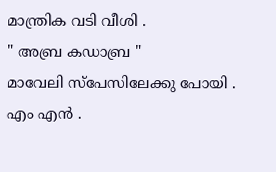മാന്ത്രിക വടി വീശി .
" അബ്ര കഡാബ്ര "
മാവേലി സ്പേസിലേക്കു പോയി .
എം എൻ .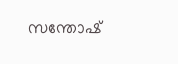സന്തോഷ്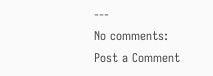---
No comments:
Post a Comment